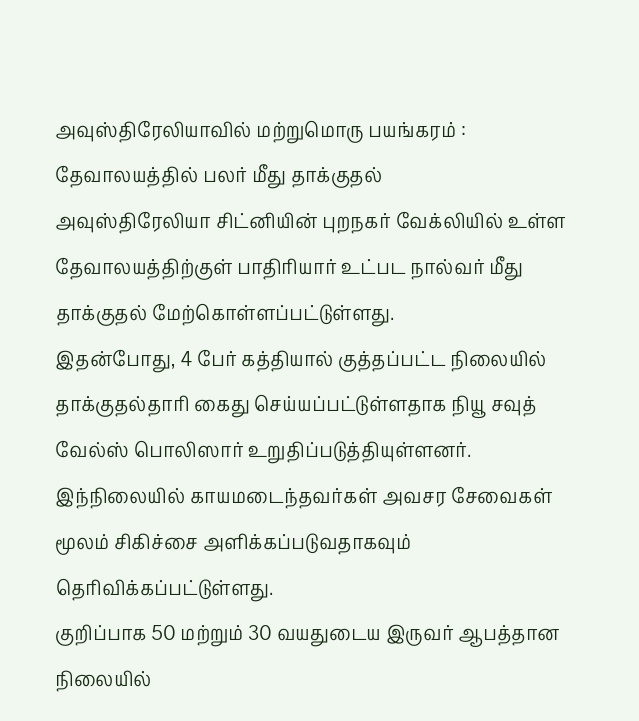அவுஸ்திரேலியாவில் மற்றுமொரு பயங்கரம் : தேவாலயத்தில் பலர் மீது தாக்குதல்
அவுஸ்திரேலியா சிட்னியின் புறநகர் வேக்லியில் உள்ள தேவாலயத்திற்குள் பாதிரியார் உட்பட நால்வர் மீது தாக்குதல் மேற்கொள்ளப்பட்டுள்ளது.
இதன்போது, 4 பேர் கத்தியால் குத்தப்பட்ட நிலையில் தாக்குதல்தாரி கைது செய்யப்பட்டுள்ளதாக நியூ சவுத் வேல்ஸ் பொலிஸார் உறுதிப்படுத்தியுள்ளனர்.
இந்நிலையில் காயமடைந்தவர்கள் அவசர சேவைகள் மூலம் சிகிச்சை அளிக்கப்படுவதாகவும் தெரிவிக்கப்பட்டுள்ளது.
குறிப்பாக 50 மற்றும் 30 வயதுடைய இருவர் ஆபத்தான நிலையில்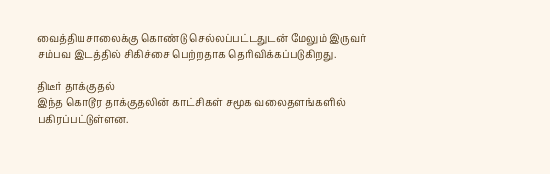வைத்தியசாலைக்கு கொண்டு செல்லப்பட்டதுடன் மேலும் இருவர் சம்பவ இடத்தில் சிகிச்சை பெற்றதாக தெரிவிக்கப்படுகிறது.

திடீர் தாக்குதல்
இந்த கொடூர தாக்குதலின் காட்சிகள் சமூக வலைதளங்களில் பகிரப்பட்டுள்ளன.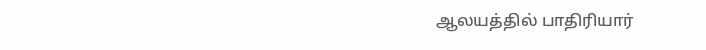ஆலயத்தில் பாதிரியார்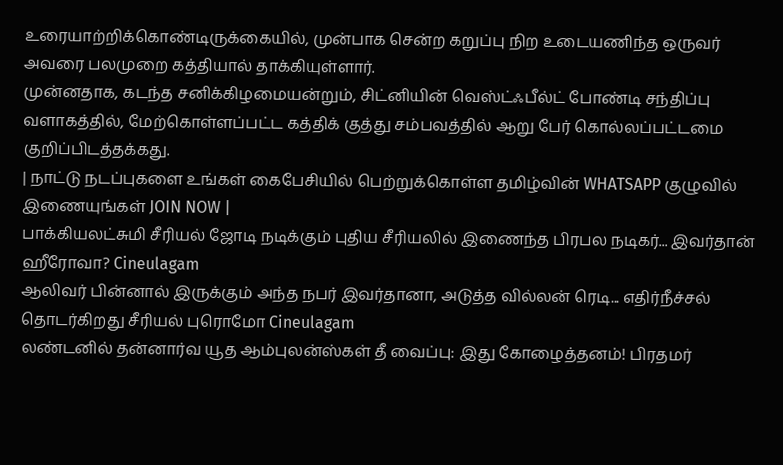உரையாற்றிக்கொண்டிருக்கையில், முன்பாக சென்ற கறுப்பு நிற உடையணிந்த ஒருவர் அவரை பலமுறை கத்தியால் தாக்கியுள்ளார்.
முன்னதாக, கடந்த சனிக்கிழமையன்றும், சிட்னியின் வெஸ்ட்ஃபீல்ட் போண்டி சந்திப்பு வளாகத்தில், மேற்கொள்ளப்பட்ட கத்திக் குத்து சம்பவத்தில் ஆறு பேர் கொல்லப்பட்டமை குறிப்பிடத்தக்கது.
| நாட்டு நடப்புகளை உங்கள் கைபேசியில் பெற்றுக்கொள்ள தமிழ்வின் WHATSAPP குழுவில் இணையுங்கள் JOIN NOW |
பாக்கியலட்சுமி சீரியல் ஜோடி நடிக்கும் புதிய சீரியலில் இணைந்த பிரபல நடிகர்... இவர்தான் ஹீரோவா? Cineulagam
ஆலிவர் பின்னால் இருக்கும் அந்த நபர் இவர்தானா, அடுத்த வில்லன் ரெடி... எதிர்நீச்சல் தொடர்கிறது சீரியல் புரொமோ Cineulagam
லண்டனில் தன்னார்வ யூத ஆம்புலன்ஸ்கள் தீ வைப்பு: இது கோழைத்தனம்! பிரதமர்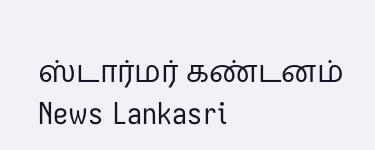ஸ்டார்மர் கண்டனம் News Lankasri